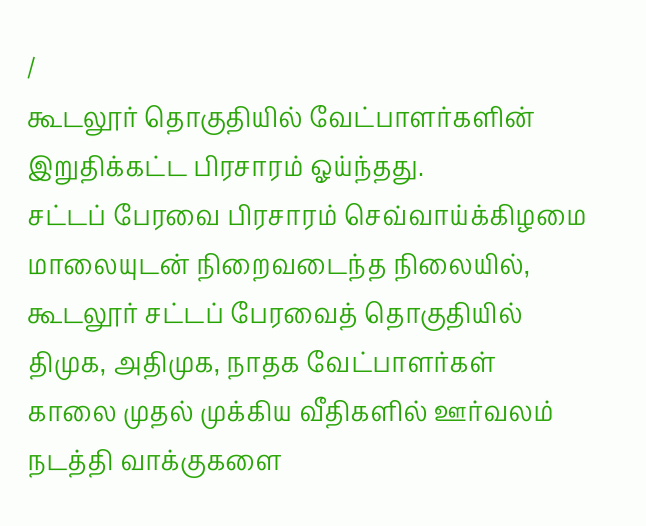/
கூடலூர் தொகுதியில் வேட்பாளர்களின் இறுதிக்கட்ட பிரசாரம் ஓய்ந்தது.
சட்டப் பேரவை பிரசாரம் செவ்வாய்க்கிழமை மாலையுடன் நிறைவடைந்த நிலையில், கூடலூர் சட்டப் பேரவைத் தொகுதியில் திமுக, அதிமுக, நாதக வேட்பாளர்கள் காலை முதல் முக்கிய வீதிகளில் ஊர்வலம் நடத்தி வாக்குகளை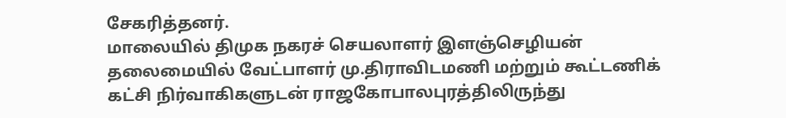சேகரித்தனர்.
மாலையில் திமுக நகரச் செயலாளர் இளஞ்செழியன் தலைமையில் வேட்பாளர் மு.திராவிடமணி மற்றும் கூட்டணிக் கட்சி நிர்வாகிகளுடன் ராஜகோபாலபுரத்திலிருந்து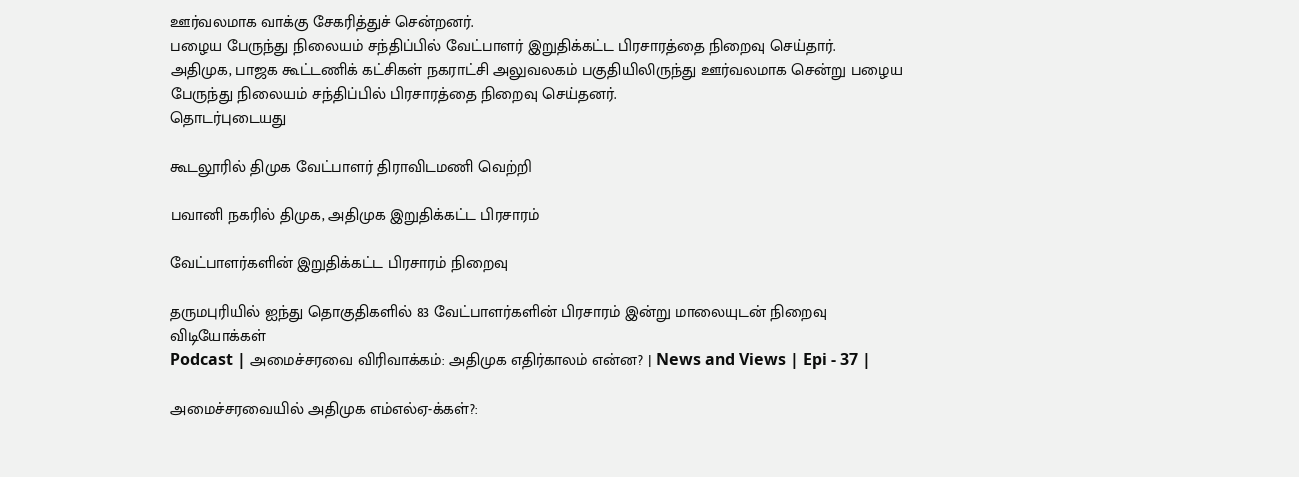ஊர்வலமாக வாக்கு சேகரித்துச் சென்றனர்.
பழைய பேருந்து நிலையம் சந்திப்பில் வேட்பாளர் இறுதிக்கட்ட பிரசாரத்தை நிறைவு செய்தார்.
அதிமுக, பாஜக கூட்டணிக் கட்சிகள் நகராட்சி அலுவலகம் பகுதியிலிருந்து ஊர்வலமாக சென்று பழைய பேருந்து நிலையம் சந்திப்பில் பிரசாரத்தை நிறைவு செய்தனர்.
தொடர்புடையது

கூடலூரில் திமுக வேட்பாளர் திராவிடமணி வெற்றி

பவானி நகரில் திமுக, அதிமுக இறுதிக்கட்ட பிரசாரம்

வேட்பாளர்களின் இறுதிக்கட்ட பிரசாரம் நிறைவு

தருமபுரியில் ஐந்து தொகுதிகளில் 83 வேட்பாளர்களின் பிரசாரம் இன்று மாலையுடன் நிறைவு
விடியோக்கள்
Podcast | அமைச்சரவை விரிவாக்கம்: அதிமுக எதிர்காலம் என்ன? | News and Views | Epi - 37 |

அமைச்சரவையில் அதிமுக எம்எல்ஏ-க்கள்?: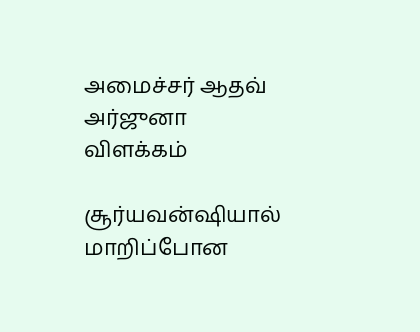அமைச்சர் ஆதவ் அர்ஜுனா விளக்கம்

சூர்யவன்ஷியால் மாறிப்போன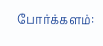போர்க்களம்: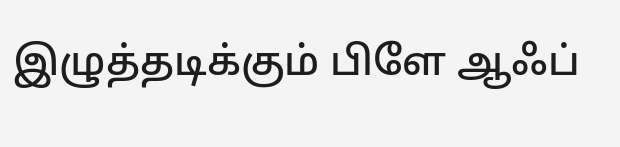இழுத்தடிக்கும் பிளே ஆஃப்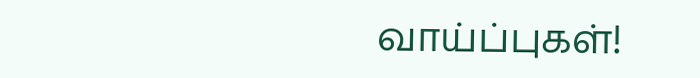வாய்ப்புகள்!